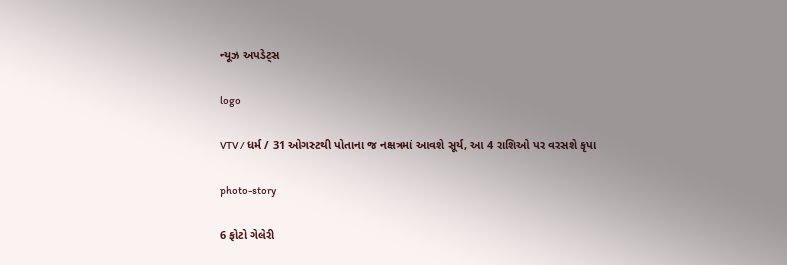ન્યૂઝ અપડેટ્સ

logo

VTV / ધર્મ / 31 ઓગસ્ટથી પોતાના જ નક્ષત્રમાં આવશે સૂર્ય, આ 4 રાશિઓ પર વરસશે કૃપા

photo-story

6 ફોટો ગેલેરી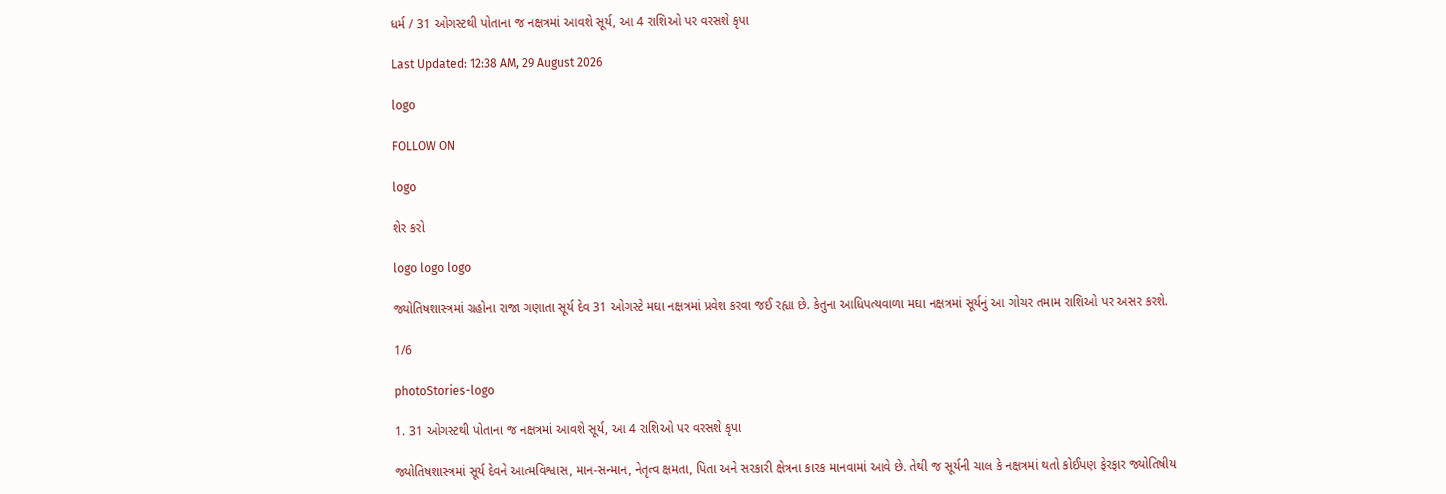ધર્મ / 31 ઓગસ્ટથી પોતાના જ નક્ષત્રમાં આવશે સૂર્ય, આ 4 રાશિઓ પર વરસશે કૃપા

Last Updated: 12:38 AM, 29 August 2026

logo

FOLLOW ON

logo

શેર કરો

logo logo logo

જ્યોતિષશાસ્ત્રમાં ગ્રહોના રાજા ગણાતા સૂર્ય દેવ 31 ઓગસ્ટે મઘા નક્ષત્રમાં પ્રવેશ કરવા જઈ રહ્યા છે. કેતુના આધિપત્યવાળા મઘા નક્ષત્રમાં સૂર્યનું આ ગોચર તમામ રાશિઓ પર અસર કરશે.

1/6

photoStories-logo

1. 31 ઓગસ્ટથી પોતાના જ નક્ષત્રમાં આવશે સૂર્ય, આ 4 રાશિઓ પર વરસશે કૃપા

જ્યોતિષશાસ્ત્રમાં સૂર્ય દેવને આત્મવિશ્વાસ, માન-સન્માન, નેતૃત્વ ક્ષમતા, પિતા અને સરકારી ક્ષેત્રના કારક માનવામાં આવે છે. તેથી જ સૂર્યની ચાલ કે નક્ષત્રમાં થતો કોઈપણ ફેરફાર જ્યોતિષીય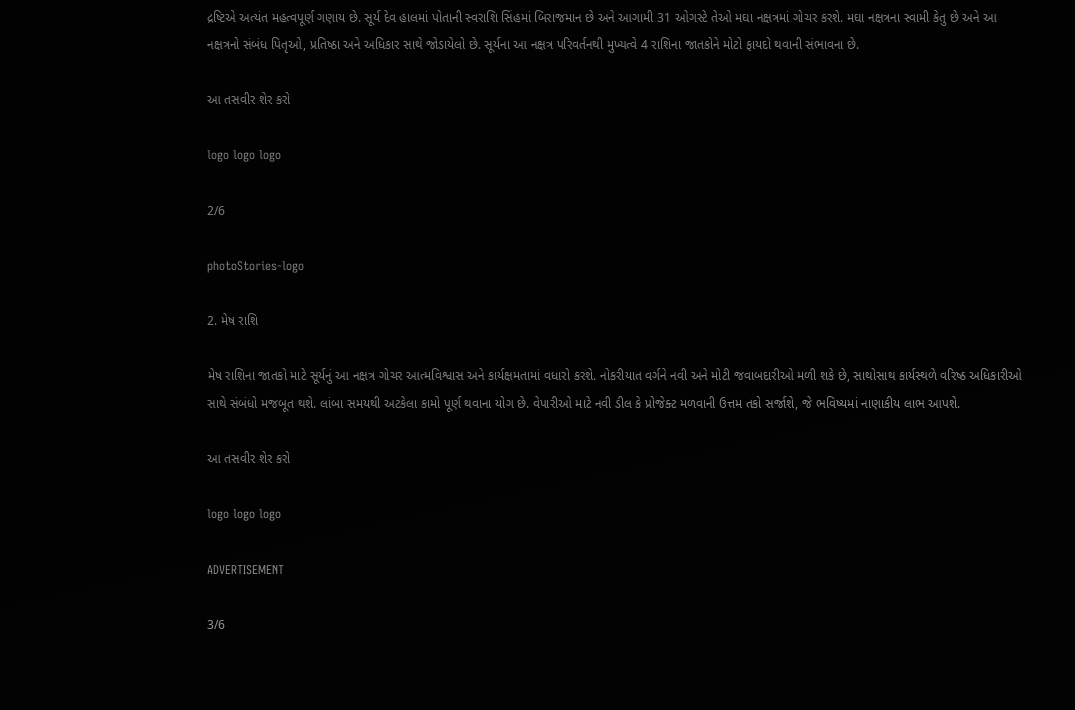દ્રષ્ટિએ અત્યંત મહત્વપૂર્ણ ગણાય છે. સૂર્ય દેવ હાલમાં પોતાની સ્વરાશિ સિંહમાં બિરાજમાન છે અને આગામી 31 ઓગસ્ટે તેઓ મઘા નક્ષત્રમાં ગોચર કરશે. મઘા નક્ષત્રના સ્વામી કેતુ છે અને આ નક્ષત્રનો સંબંધ પિતૃઓ, પ્રતિષ્ઠા અને અધિકાર સાથે જોડાયેલો છે. સૂર્યના આ નક્ષત્ર પરિવર્તનથી મુખ્યત્વે 4 રાશિના જાતકોને મોટો ફાયદો થવાની સંભાવના છે.

આ તસવીર શેર કરો

logo logo logo

2/6

photoStories-logo

2. મેષ રાશિ

મેષ રાશિના જાતકો માટે સૂર્યનું આ નક્ષત્ર ગોચર આત્મવિશ્વાસ અને કાર્યક્ષમતામાં વધારો કરશે. નોકરીયાત વર્ગને નવી અને મોટી જવાબદારીઓ મળી શકે છે, સાથોસાથ કાર્યસ્થળે વરિષ્ઠ અધિકારીઓ સાથે સંબંધો મજબૂત થશે. લાંબા સમયથી અટકેલા કામો પૂર્ણ થવાના યોગ છે. વેપારીઓ માટે નવી ડીલ કે પ્રોજેક્ટ મળવાની ઉત્તમ તકો સર્જાશે, જે ભવિષ્યમાં નાણાકીય લાભ આપશે.

આ તસવીર શેર કરો

logo logo logo

ADVERTISEMENT

3/6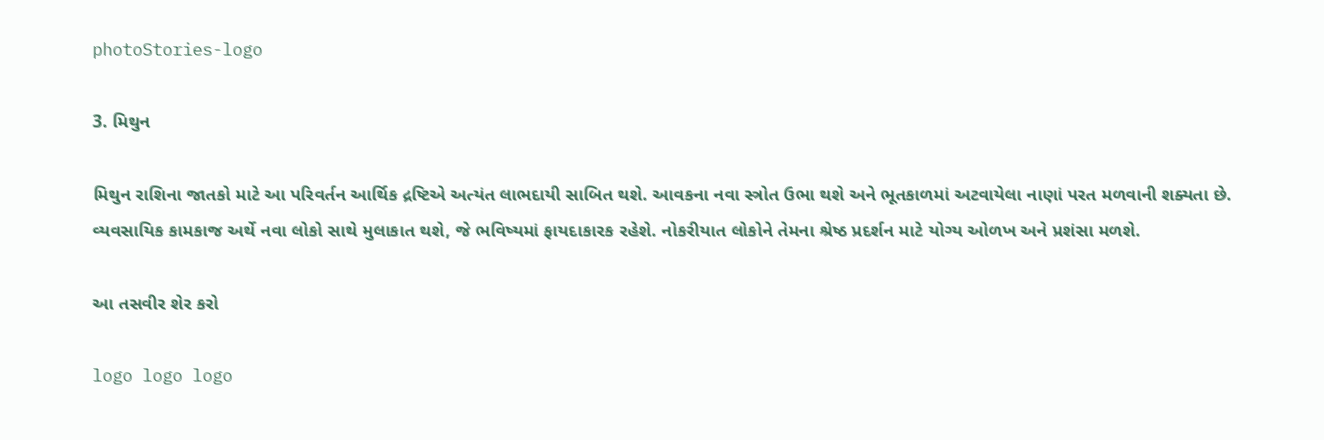photoStories-logo

3. મિથુન

મિથુન રાશિના જાતકો માટે આ પરિવર્તન આર્થિક દ્રષ્ટિએ અત્યંત લાભદાયી સાબિત થશે. આવકના નવા સ્ત્રોત ઉભા થશે અને ભૂતકાળમાં અટવાયેલા નાણાં પરત મળવાની શક્યતા છે. વ્યવસાયિક કામકાજ અર્થે નવા લોકો સાથે મુલાકાત થશે, જે ભવિષ્યમાં ફાયદાકારક રહેશે. નોકરીયાત લોકોને તેમના શ્રેષ્ઠ પ્રદર્શન માટે યોગ્ય ઓળખ અને પ્રશંસા મળશે.

આ તસવીર શેર કરો

logo logo logo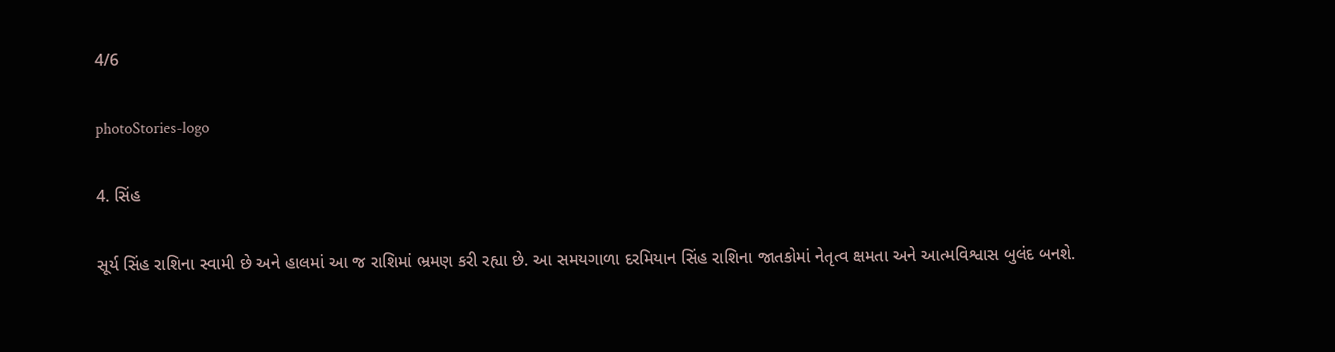4/6

photoStories-logo

4. સિંહ

સૂર્ય સિંહ રાશિના સ્વામી છે અને હાલમાં આ જ રાશિમાં ભ્રમણ કરી રહ્યા છે. આ સમયગાળા દરમિયાન સિંહ રાશિના જાતકોમાં નેતૃત્વ ક્ષમતા અને આત્મવિશ્વાસ બુલંદ બનશે.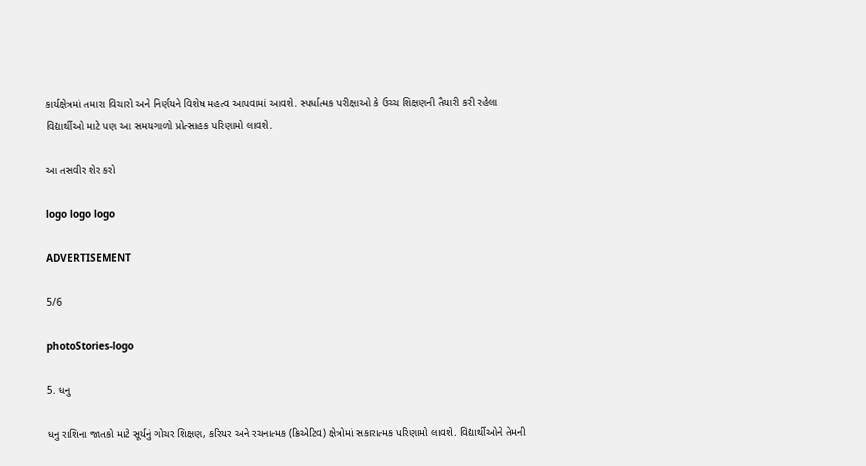કાર્યક્ષેત્રમાં તમારા વિચારો અને નિર્ણયને વિશેષ મહત્વ આપવામાં આવશે. સ્પર્ધાત્મક પરીક્ષાઓ કે ઉચ્ચ શિક્ષણની તૈયારી કરી રહેલા વિદ્યાર્થીઓ માટે પણ આ સમયગાળો પ્રોત્સાહક પરિણામો લાવશે.

આ તસવીર શેર કરો

logo logo logo

ADVERTISEMENT

5/6

photoStories-logo

5. ધનુ

ધનુ રાશિના જાતકો માટે સૂર્યનું ગોચર શિક્ષણ, કરિયર અને રચનાત્મક (ક્રિએટિવ) ક્ષેત્રોમાં સકારાત્મક પરિણામો લાવશે. વિદ્યાર્થીઓને તેમની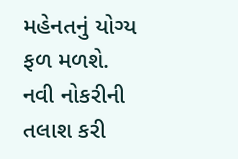મહેનતનું યોગ્ય ફળ મળશે. નવી નોકરીની તલાશ કરી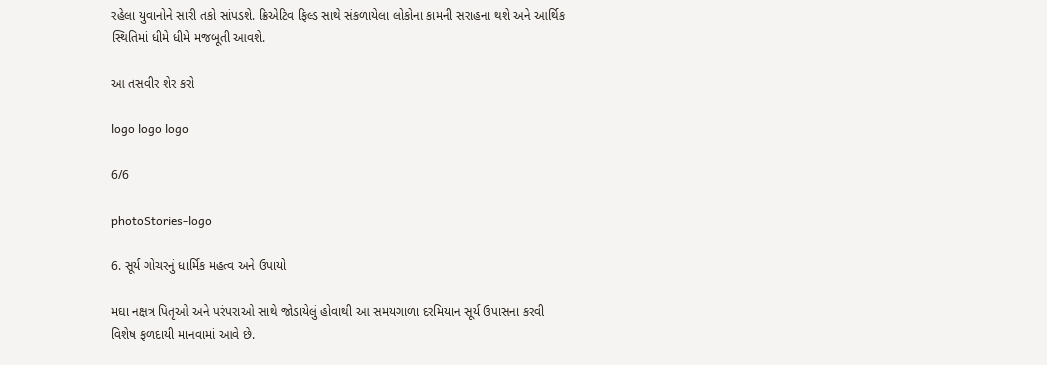રહેલા યુવાનોને સારી તકો સાંપડશે. ક્રિએટિવ ફિલ્ડ સાથે સંકળાયેલા લોકોના કામની સરાહના થશે અને આર્થિક સ્થિતિમાં ધીમે ધીમે મજબૂતી આવશે.

આ તસવીર શેર કરો

logo logo logo

6/6

photoStories-logo

6. સૂર્ય ગોચરનું ધાર્મિક મહત્વ અને ઉપાયો

મઘા નક્ષત્ર પિતૃઓ અને પરંપરાઓ સાથે જોડાયેલું હોવાથી આ સમયગાળા દરમિયાન સૂર્ય ઉપાસના કરવી વિશેષ ફળદાયી માનવામાં આવે છે.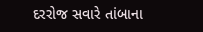દરરોજ સવારે તાંબાના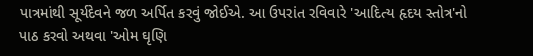પાત્રમાંથી સૂર્યદેવને જળ અર્પિત કરવું જોઈએ. આ ઉપરાંત રવિવારે 'આદિત્ય હૃદય સ્તોત્ર'નો પાઠ કરવો અથવા 'ઓમ ઘૃણિ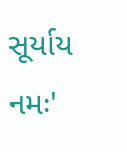સૂર્યાય નમઃ'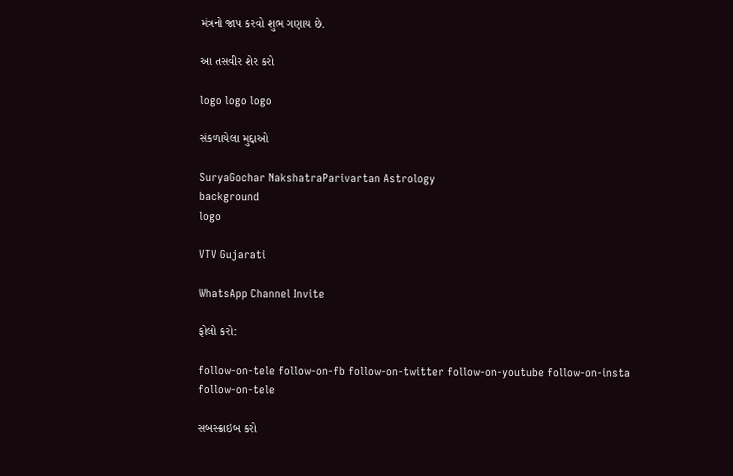મંત્રનો જાપ કરવો શુભ ગણાય છે.

આ તસવીર શેર કરો

logo logo logo

સંકળાયેલા મુદ્દાઓ

SuryaGochar NakshatraParivartan Astrology
background
logo

VTV Gujarati

WhatsApp Channel Invite

ફોલો કરો:

follow-on-tele follow-on-fb follow-on-twitter follow-on-youtube follow-on-insta follow-on-tele

સબસ્ક્રાઇબ કરો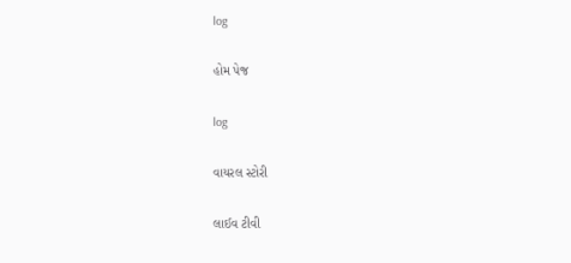log

હોમ પેજ

log

વાયરલ સ્ટોરી

લાઈવ ટીવી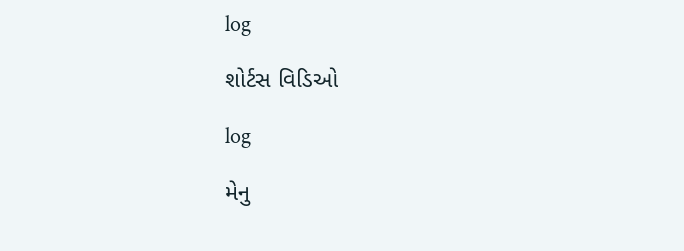log

શોર્ટસ વિડિઓ

log

મેનુ